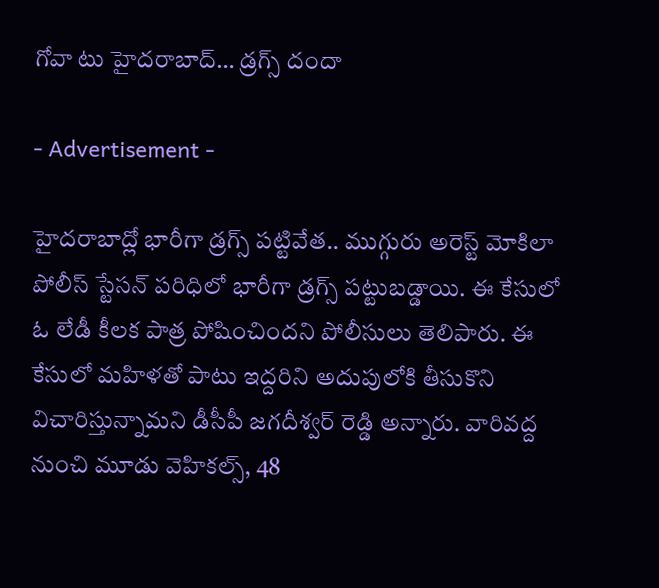గోవా టు హైదరాబాద్… డ్రగ్స్ దందా

- Advertisement -

హైదరాబాద్లో భారీగా డ్రగ్స్ పట్టివేత.. ముగ్గురు అరెస్ట్ మోకిలా పోలీస్ స్టేసన్ పరిధిలో భారీగా డ్రగ్స్ పట్టుబడ్డాయి. ఈ కేసులో ఓ లేడీ కీలక పాత్ర పోషించిందని పోలీసులు తెలిపారు. ఈ కేసులో మహిళతో పాటు ఇద్దరిని అదుపులోకి తీసుకొని విచారిస్తున్నామని డీసీపీ జగదీశ్వర్ రెడ్డి అన్నారు. వారివద్ద నుంచి మూడు వెహికల్స్, 48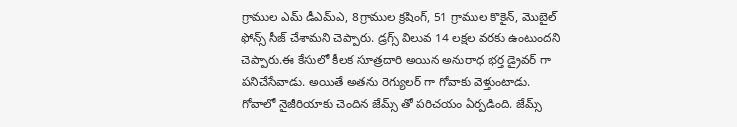గ్రాముల ఎమ్ డీఎమ్ఎ, 8గ్రాముల క్రషింగ్, 51 గ్రాముల కొకైన్, మొబైల్ ఫోన్స్ సీజ్ చేశామని చెప్పారు. డ్రగ్స్ విలువ 14 లక్షల వరకు ఉంటుందని చెప్పారు.ఈ కేసులో కీలక సూత్రదారి అయిన అనురాధ భర్త డ్రైవర్ గా పనిచేసేవాడు. అయితే అతను రెగ్యులర్ గా గోవాకు వెళ్తుంటాడు. గోవాలో నైజీరియాకు చెందిన జేమ్స్ తో పరిచయం ఏర్పడింది. జేమ్స్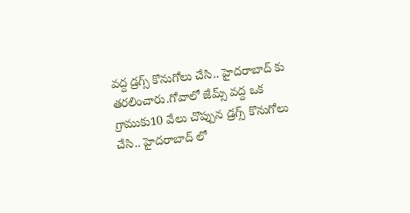వద్ద డ్రగ్స్ కొనుగోలు చేసి.. హైదరాబాద్ కు తరలించారు.గోవాలో జేమ్స్ వద్ద ఒక గ్రాముకు10 వేలు చొప్పున డ్రగ్స్ కొనుగోలు చేసి.. హైదరాబాద్ లో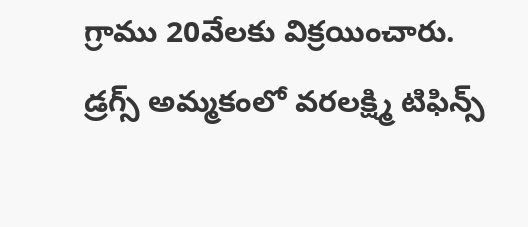గ్రాము 20వేలకు విక్రయించారు. డ్రగ్స్ అమ్మకంలో వరలక్ష్మి టిఫిన్స్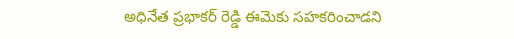అధినేత ప్రభాకర్ రెడ్డి ఈమెకు సహకరించాడని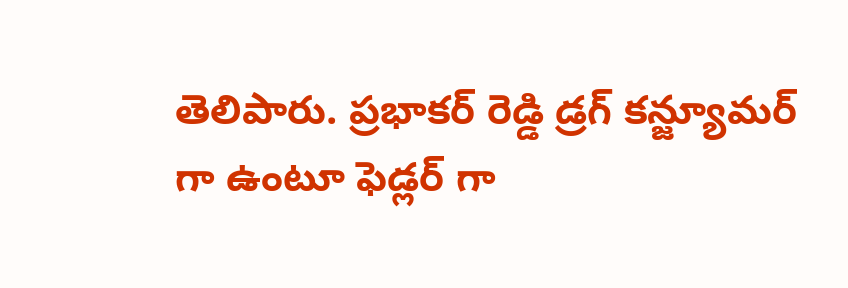తెలిపారు. ప్రభాకర్ రెడ్డి డ్రగ్ కన్జ్యూమర్ గా ఉంటూ ఫెడ్లర్ గా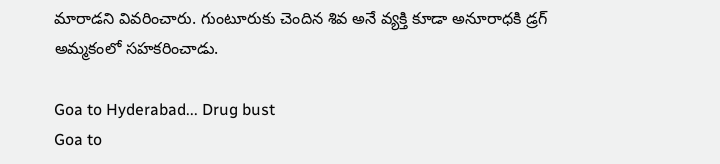మారాడని వివరించారు. గుంటూరుకు చెందిన శివ అనే వ్యక్తి కూడా అనూరాధకి డ్రగ్ అమ్మకంలో సహకరించాడు.

Goa to Hyderabad... Drug bust
Goa to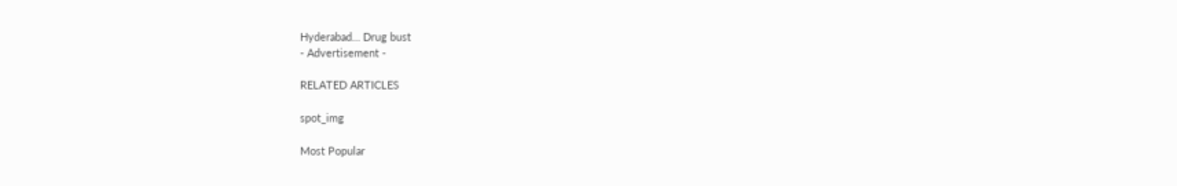Hyderabad… Drug bust
- Advertisement -

RELATED ARTICLES

spot_img

Most Popular